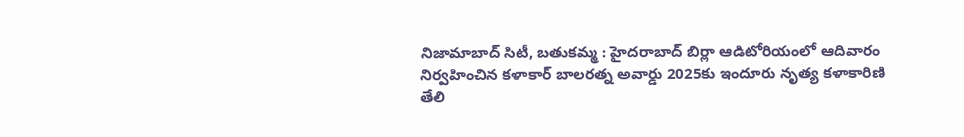నిజామాబాద్ సిటీ, బతుకమ్మ : హైదరాబాద్ బిర్లా ఆడిటోరియంలో ఆదివారం నిర్వహించిన కళాకార్ బాలరత్న అవార్డు 2025కు ఇందూరు నృత్య కళాకారిణి తేలి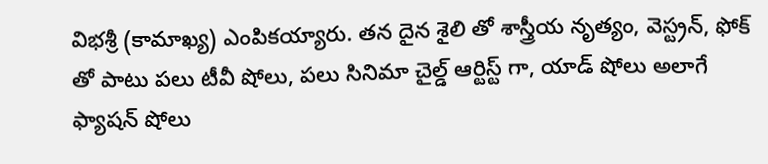విభశ్రీ (కామాఖ్య) ఎంపికయ్యారు. తన దైన శైలి తో శాస్త్రీయ నృత్యం, వెస్ట్రన్, ఫోక్ తో పాటు పలు టీవీ షోలు, పలు సినిమా చైల్డ్ ఆర్టిస్ట్ గా, యాడ్ షోలు అలాగే ఫ్యాషన్ షోలు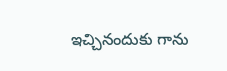ఇచ్చినందుకు గాను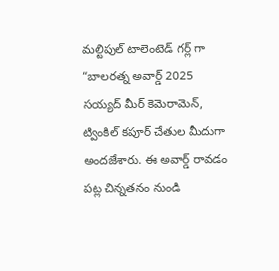మల్టిపుల్ టాలెంటెడ్ గర్ల్ గా “బాలరత్న అవార్డ్ 2025 సయ్యద్ మీర్ కెమెరామెన్, ట్వింకిల్ కపూర్ చేతుల మీదుగా అందజేశారు. ఈ అవార్డ్ రావడం పట్ల చిన్నతనం నుండి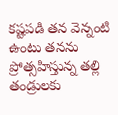కష్టపడి తన వెన్నంటి ఉంటు తనను ప్రోత్సహిస్తున్న తల్లి తండ్రులకు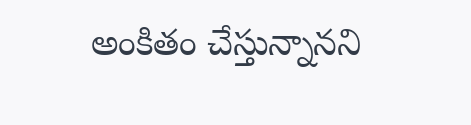అంకితం చేస్తున్నానని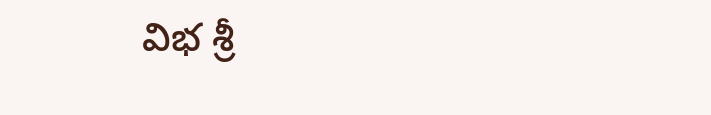విభ శ్రీ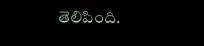తెలిపింది.